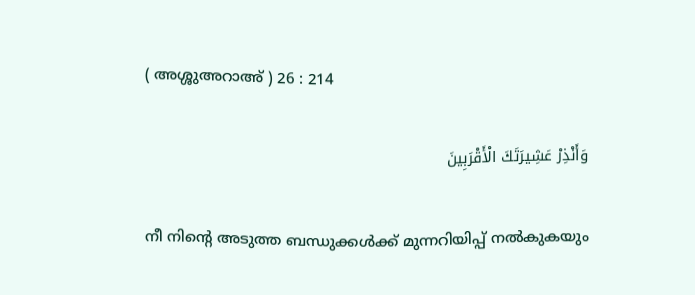( അശ്ശുഅറാഅ് ) 26 : 214

وَأَنْذِرْ عَشِيرَتَكَ الْأَقْرَبِينَ

നീ നിന്‍റെ അടുത്ത ബന്ധുക്കള്‍ക്ക് മുന്നറിയിപ്പ് നല്‍കുകയും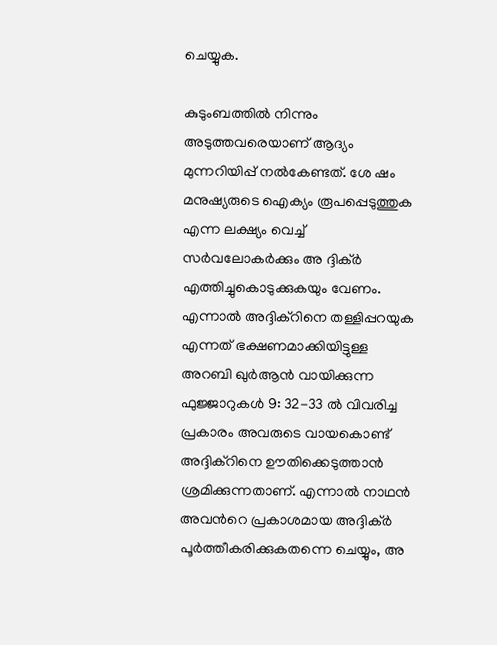ചെയ്യുക.

കുടുംബത്തില്‍ നിന്നും അടുത്തവരെയാണ് ആദ്യം മുന്നറിയിപ്പ് നല്‍കേണ്ടത്. ശേ ഷം മനുഷ്യരുടെ ഐക്യം രൂപപ്പെടുത്തുക എന്ന ലക്ഷ്യം വെച്ച് സര്‍വലോകര്‍ക്കും അ ദ്ദിക്ര്‍ എത്തിച്ചുകൊടുക്കുകയും വേണം. എന്നാല്‍ അദ്ദിക്റിനെ തള്ളിപ്പറയുക എന്നത് ഭക്ഷണമാക്കിയിട്ടുള്ള അറബി ഖുര്‍ആന്‍ വായിക്കുന്ന ഫുജ്ജാറുകള്‍ 9: 32-33 ല്‍ വിവരിച്ച പ്രകാരം അവരുടെ വായകൊണ്ട് അദ്ദിക്റിനെ ഊതിക്കെടുത്താന്‍ ശ്രമിക്കുന്നതാണ്. എന്നാല്‍ നാഥന്‍ അവന്‍റെ പ്രകാശമായ അദ്ദിക്ര്‍ പൂര്‍ത്തീകരിക്കുകതന്നെ ചെയ്യും, അ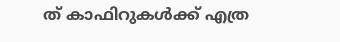ത് കാഫിറുകള്‍ക്ക് എത്ര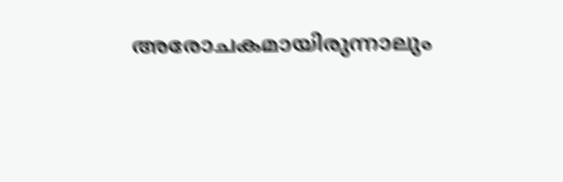അരോചകമായിരുന്നാലും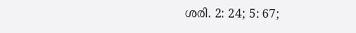ശരി. 2: 24; 5: 67;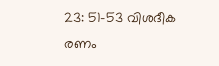23: 51-53 വിശദീക രണം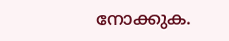നോക്കുക.